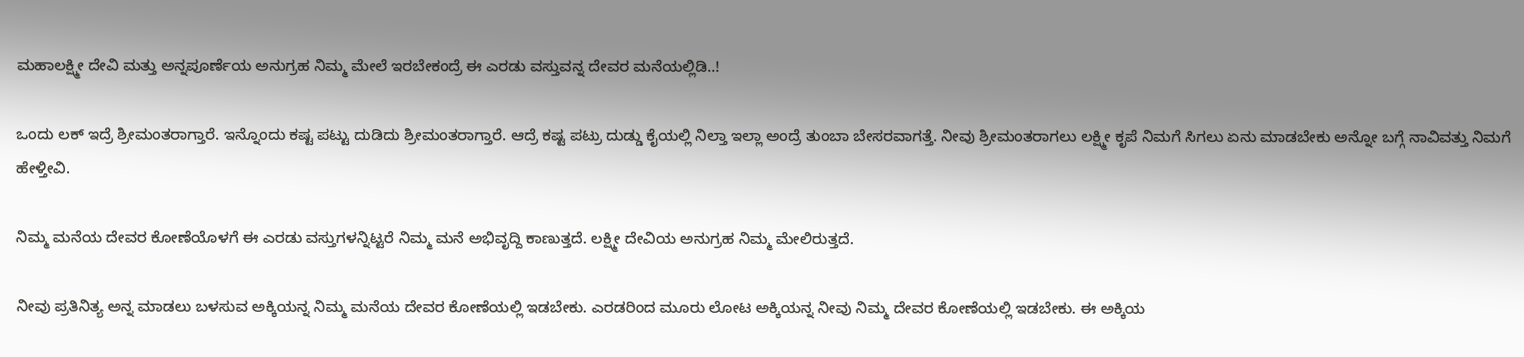ಮಹಾಲಕ್ಷ್ಮೀ ದೇವಿ ಮತ್ತು ಅನ್ನಪೂರ್ಣೆಯ ಅನುಗ್ರಹ ನಿಮ್ಮ ಮೇಲೆ ಇರಬೇಕಂದ್ರೆ ಈ ಎರಡು ವಸ್ತುವನ್ನ ದೇವರ ಮನೆಯಲ್ಲಿಡಿ..!

ಒಂದು ಲಕ್ ಇದ್ರೆ ಶ್ರೀಮಂತರಾಗ್ತಾರೆ. ಇನ್ನೊಂದು ಕಷ್ಟ ಪಟ್ಟು ದುಡಿದು ಶ್ರೀಮಂತರಾಗ್ತಾರೆ. ಆದ್ರೆ ಕಷ್ಟ ಪಟ್ರು ದುಡ್ಡು ಕೈಯಲ್ಲಿ ನಿಲ್ತಾ ಇಲ್ಲಾ ಅಂದ್ರೆ ತುಂಬಾ ಬೇಸರವಾಗತ್ತೆ. ನೀವು ಶ್ರೀಮಂತರಾಗಲು ಲಕ್ಷ್ಮೀ ಕೃಪೆ ನಿಮಗೆ ಸಿಗಲು ಏನು ಮಾಡಬೇಕು ಅನ್ನೋ ಬಗ್ಗೆ ನಾವಿವತ್ತು ನಿಮಗೆ ಹೇಳ್ತೀವಿ.

ನಿಮ್ಮ ಮನೆಯ ದೇವರ ಕೋಣೆಯೊಳಗೆ ಈ ಎರಡು ವಸ್ತುಗಳನ್ನಿಟ್ಟರೆ ನಿಮ್ಮ ಮನೆ ಅಭಿವೃದ್ದಿ ಕಾಣುತ್ತದೆ. ಲಕ್ಷ್ಮೀ ದೇವಿಯ ಅನುಗ್ರಹ ನಿಮ್ಮ ಮೇಲಿರುತ್ತದೆ.

ನೀವು ಪ್ರತಿನಿತ್ಯ ಅನ್ನ ಮಾಡಲು ಬಳಸುವ ಅಕ್ಕಿಯನ್ನ ನಿಮ್ಮ ಮನೆಯ ದೇವರ ಕೋಣೆಯಲ್ಲಿ ಇಡಬೇಕು. ಎರಡರಿಂದ ಮೂರು ಲೋಟ ಅಕ್ಕಿಯನ್ನ ನೀವು ನಿಮ್ಮ ದೇವರ ಕೋಣೆಯಲ್ಲಿ ಇಡಬೇಕು. ಈ ಅಕ್ಕಿಯ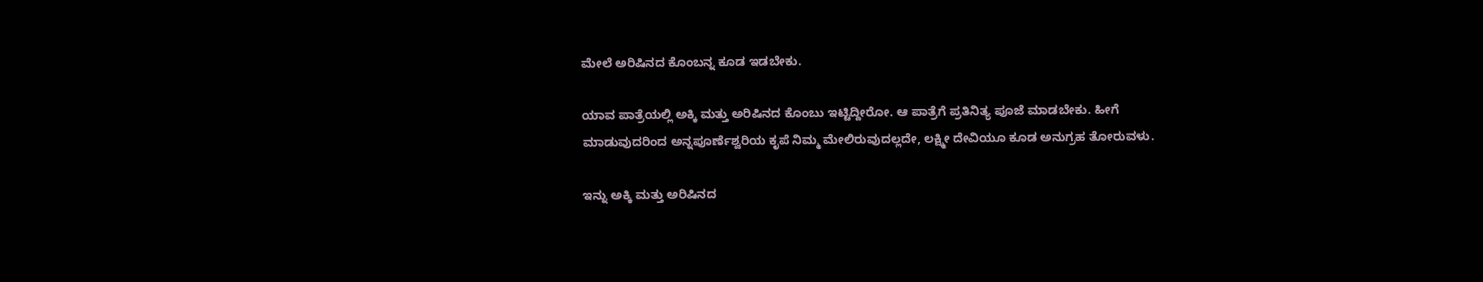ಮೇಲೆ ಅರಿಷಿನದ ಕೊಂಬನ್ನ ಕೂಡ ಇಡಬೇಕು.

ಯಾವ ಪಾತ್ರೆಯಲ್ಲಿ ಅಕ್ಕಿ ಮತ್ತು ಅರಿಷಿನದ ಕೊಂಬು ಇಟ್ಟಿದ್ದೀರೋ. ಆ ಪಾತ್ರೆಗೆ ಪ್ರತಿನಿತ್ಯ ಪೂಜೆ ಮಾಡಬೇಕು. ಹೀಗೆ ಮಾಡುವುದರಿಂದ ಅನ್ನಪೂರ್ಣೆಶ್ವರಿಯ ಕೃಪೆ ನಿಮ್ಮ ಮೇಲಿರುವುದಲ್ಲದೇ, ಲಕ್ಷ್ಮೀ ದೇವಿಯೂ ಕೂಡ ಅನುಗ್ರಹ ತೋರುವಳು.

ಇನ್ನು ಅಕ್ಕಿ ಮತ್ತು ಅರಿಷಿನದ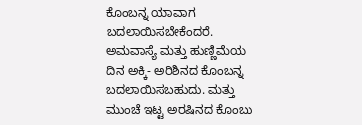ಕೊಂಬನ್ನ ಯಾವಾಗ ಬದಲಾಯಿಸಬೇಕೆಂದರೆ. ಅಮವಾಸ್ಯೆ ಮತ್ತು ಹುಣ್ಣಿಮೆಯ ದಿನ ಅಕ್ಕಿ- ಅರಿಶಿನದ ಕೊಂಬನ್ನ ಬದಲಾಯಿಸಬಹುದು. ಮತ್ತು ಮುಂಚೆ ಇಟ್ಟ ಅರಷಿನದ ಕೊಂಬು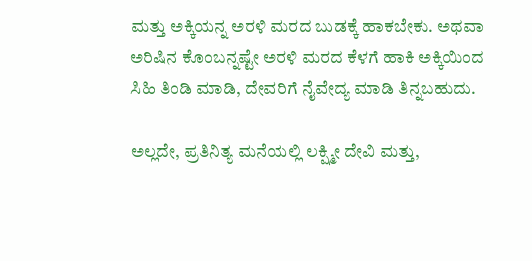ಮತ್ತು ಅಕ್ಕಿಯನ್ನ ಅರಳಿ ಮರದ ಬುಡಕ್ಕೆ ಹಾಕಬೇಕು. ಅಥವಾ ಅರಿಷಿನ ಕೊಂಬನ್ನಷ್ಟೇ ಅರಳಿ ಮರದ ಕೆಳಗೆ ಹಾಕಿ ಅಕ್ಕಿಯಿಂದ ಸಿಹಿ ತಿಂಡಿ ಮಾಡಿ, ದೇವರಿಗೆ ನೈವೇದ್ಯ ಮಾಡಿ ತಿನ್ನಬಹುದು.

ಅಲ್ಲದೇ, ಪ್ರತಿನಿತ್ಯ ಮನೆಯಲ್ಲಿ ಲಕ್ಷ್ಮೀ ದೇವಿ ಮತ್ತು,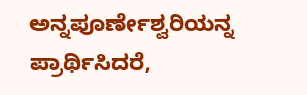ಅನ್ನಪೂರ್ಣೇಶ್ವರಿಯನ್ನ ಪ್ರಾರ್ಥಿಸಿದರೆ,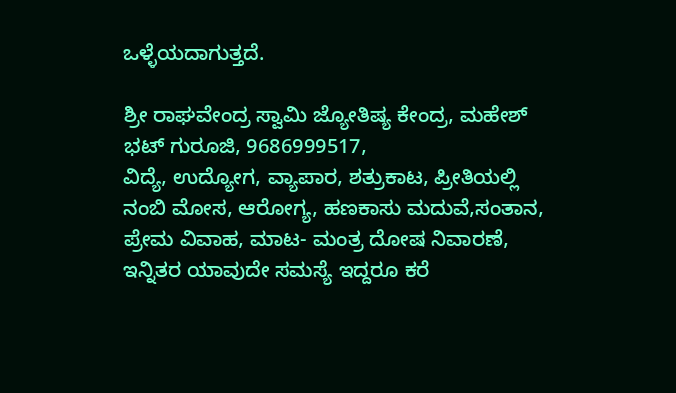ಒಳ್ಳೆಯದಾಗುತ್ತದೆ.

ಶ್ರೀ ರಾಘವೇಂದ್ರ ಸ್ವಾಮಿ ಜ್ಯೋತಿಷ್ಯ ಕೇಂದ್ರ, ಮಹೇಶ್ ಭಟ್ ಗುರೂಜಿ, 9686999517,
ವಿದ್ಯೆ, ಉದ್ಯೋಗ, ವ್ಯಾಪಾರ, ಶತ್ರುಕಾಟ, ಪ್ರೀತಿಯಲ್ಲಿ ನಂಬಿ ಮೋಸ, ಆರೋಗ್ಯ, ಹಣಕಾಸು ಮದುವೆ,ಸಂತಾನ, ಪ್ರೇಮ ವಿವಾಹ, ಮಾಟ- ಮಂತ್ರ ದೋಷ ನಿವಾರಣೆ, ಇನ್ನಿತರ ಯಾವುದೇ ಸಮಸ್ಯೆ ಇದ್ದರೂ ಕರೆ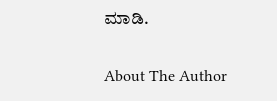ಮಾಡಿ.

About The Author